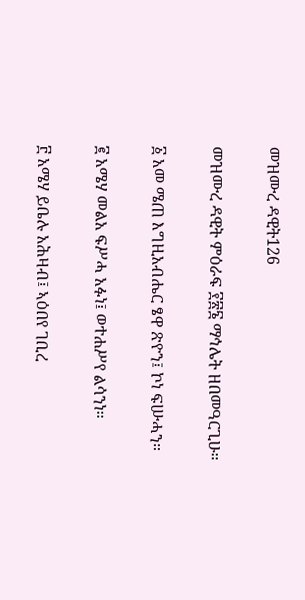መዝሙረ ዳዊት126

መዝሙረ ዳዊት ምዕራፍ ፻፳፮ ማኅሌት ዘበመዓርጊሁ።

፩ አመ ሜጠ እግዚአብሔር ፄዋ ጽዮን፤ ኮነ ፍሡሓን።

፪ አሜሃ መልአ ፍሥሓ አፉነ፤ ወተሐሥየ ልሳንነ።

፫ አሜሃ ይቤሉ አሕዛብ፤ ኣዕበየ ገቢረ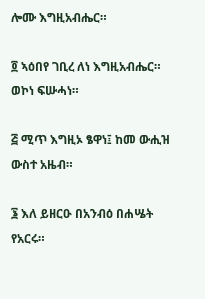ሎሙ እግዚአብሔር።

፬ ኣዕበየ ገቢረ ለነ እግዚአብሔር። ወኮነ ፍሡሓነ።

፭ ሚጥ እግዚኦ ፄዋነ፤ ከመ ውሒዝ ውስተ አዜብ።

፮ እለ ይዘርዑ በአንብዕ በሐሤት የአርሩ።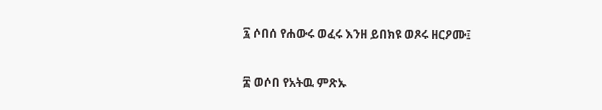፯ ሶበሰ የሐውሩ ወፈሩ እንዘ ይበክዩ ወጾሩ ዘርዖሙ፤

፰ ወሶበ የአትዉ ምጽኡ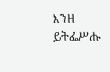እንዘ ይትፌሥሑ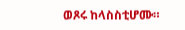ወጾሩ ከላስስቲሆሙ።